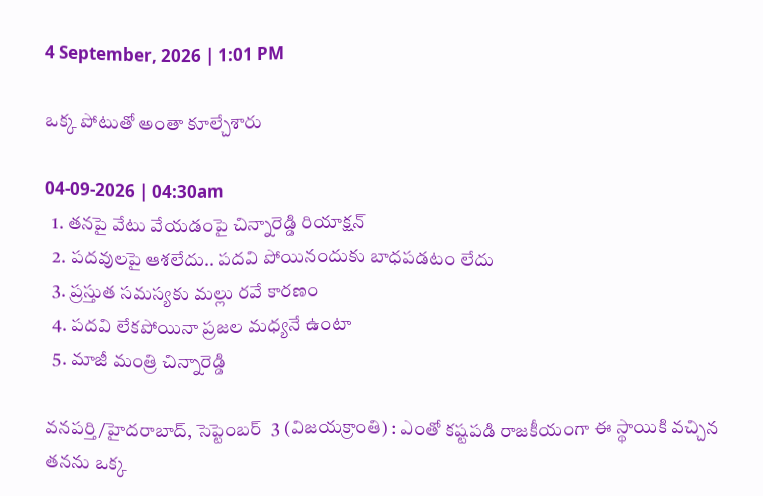4 September, 2026 | 1:01 PM

ఒక్క పోటుతో అంతా కూల్చేశారు

04-09-2026 | 04:30am
  1. తనపై వేటు వేయడంపై చిన్నారెడ్డి రియాక్షన్
  2. పదవులపై ఆశలేదు.. పదవి పోయినందుకు బాధపడటం లేదు
  3. ప్రస్తుత సమస్యకు మల్లు రవే కారణం
  4. పదవి లేకపోయినా ప్రజల మధ్యనే ఉంటా
  5. మాజీ మంత్రి చిన్నారెడ్డి

వనపర్తి/హైదరాబాద్, సెప్టెంబర్  3 (విజయక్రాంతి) : ఎంతో కష్టపడి రాజకీయంగా ఈ స్థాయికి వచ్చిన తనను ఒక్క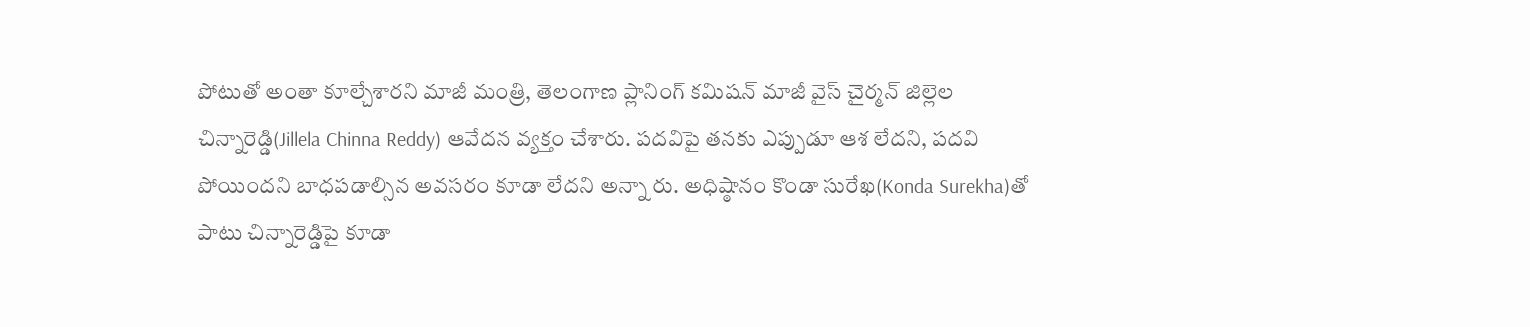పోటుతో అంతా కూల్చేశారని మాజీ మంత్రి, తెలంగాణ ప్లానింగ్ కమిషన్ మాజీ వైస్ చైర్మన్ జిల్లెల చిన్నారెడ్డి(Jillela Chinna Reddy) ఆవేదన వ్యక్తం చేశారు. పదవిపై తనకు ఎప్పుడూ ఆశ లేదని, పదవి పోయిందని బాధపడాల్సిన అవసరం కూడా లేదని అన్నా రు. అధిష్ఠానం కొండా సురేఖ(Konda Surekha)తో పాటు చిన్నారెడ్డిపై కూడా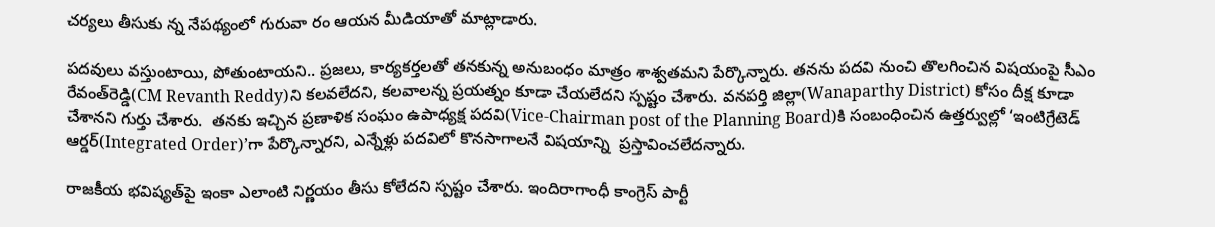చర్యలు తీసుకు న్న నేపథ్యంలో గురువా రం ఆయన మీడియాతో మాట్లాడారు.

పదవులు వస్తుంటాయి, పోతుంటాయని.. ప్రజలు, కార్యకర్తలతో తనకున్న అనుబంధం మాత్రం శాశ్వతమని పేర్కొన్నారు. తనను పదవి నుంచి తొలగించిన విషయంపై సీఎం రేవంత్‌రెడ్డి(CM Revanth Reddy)ని కలవలేదని, కలవాలన్న ప్రయత్నం కూడా చేయలేదని స్పష్టం చేశారు. వనపర్తి జిల్లా(Wanaparthy District) కోసం దీక్ష కూడా చేశానని గుర్తు చేశారు.  తనకు ఇచ్చిన ప్రణాళిక సంఘం ఉపాధ్యక్ష పదవి(Vice-Chairman post of the Planning Board)కి సంబంధించిన ఉత్తర్వుల్లో ‘ఇంటిగ్రేటెడ్ ఆర్డర్(Integrated Order)’గా పేర్కొన్నారని, ఎన్నేళ్లు పదవిలో కొనసాగాలనే విషయాన్ని  ప్రస్తావించలేదన్నారు.

రాజకీయ భవిష్యత్‌పై ఇంకా ఎలాంటి నిర్ణయం తీసు కోలేదని స్పష్టం చేశారు. ఇందిరాగాంధీ కాంగ్రెస్ పార్టీ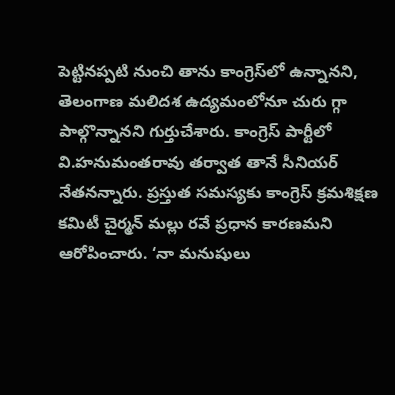పెట్టినప్పటి నుంచి తాను కాంగ్రెస్‌లో ఉన్నానని, తెలంగాణ మలిదశ ఉద్యమంలోనూ చురు గ్గా పాల్గొన్నానని గుర్తుచేశారు. కాంగ్రెస్ పార్టీలో వి.హనుమంతరావు తర్వాత తానే సీనియర్ నేతనన్నారు. ప్రస్తుత సమస్యకు కాంగ్రెస్ క్రమశిక్షణ కమిటీ చైర్మన్ మల్లు రవే ప్రధాన కారణమని ఆరోపించారు. ‘నా మనుషులు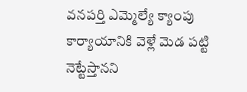వనపర్తి ఎమ్మెల్యే క్యాంపు కార్యాయానికి వెళ్లే మెడ పట్టి నెట్టేస్తానని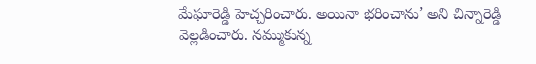మేఘారెడ్డి హెచ్చరించారు. అయినా భరించాను’ అని చిన్నారెడ్డి వెల్లడించారు. నమ్ముకున్న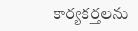కార్యకర్తలను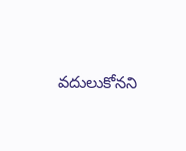వదులుకోనని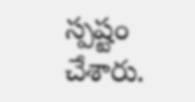స్పష్టం చేశారు.